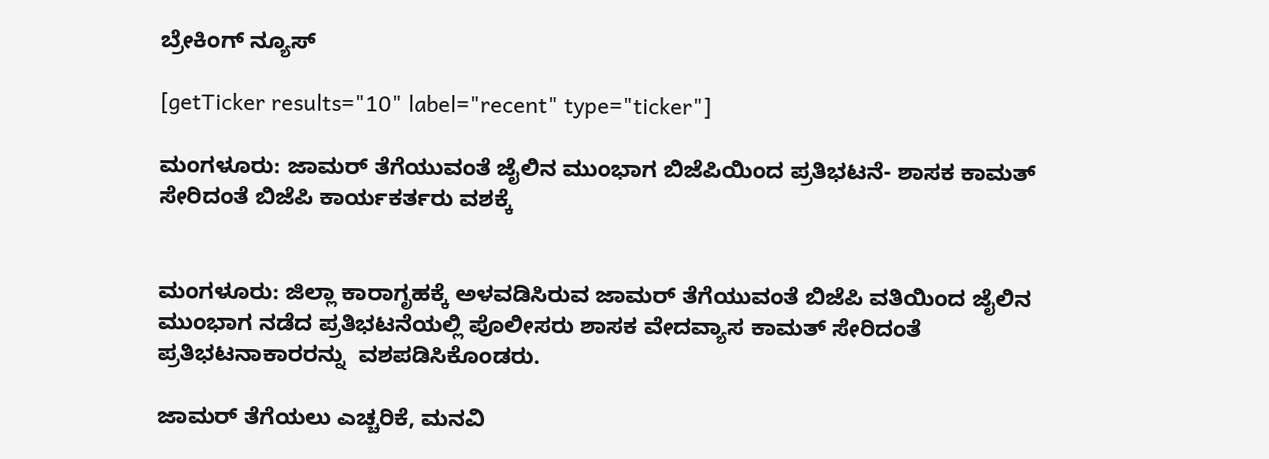ಬ್ರೇಕಿಂಗ್ ನ್ಯೂಸ್

[getTicker results="10" label="recent" type="ticker"]

ಮಂಗಳೂರು: ಜಾಮರ್ ತೆಗೆಯುವಂತೆ ಜೈಲಿನ ಮುಂಭಾಗ ಬಿಜೆಪಿಯಿಂದ ಪ್ರತಿಭಟನೆ- ಶಾಸಕ ಕಾಮತ್ ಸೇರಿದಂತೆ ಬಿಜೆಪಿ‌ ಕಾರ್ಯಕರ್ತರು ವಶಕ್ಕೆ


ಮಂಗಳೂರು: ಜಿಲ್ಲಾ ಕಾರಾಗೃಹಕ್ಕೆ ಅಳವಡಿಸಿರುವ ಜಾಮರ್ ತೆಗೆಯುವಂತೆ ಬಿಜೆಪಿ ವತಿಯಿಂದ ಜೈಲಿನ ಮುಂಭಾಗ ನಡೆದ ಪ್ರತಿಭಟನೆಯಲ್ಲಿ ಪೊಲೀಸರು ಶಾಸಕ ವೇದವ್ಯಾಸ ಕಾಮತ್ ಸೇರಿದಂತೆ ಪ್ರತಿಭಟನಾಕಾರರನ್ನು  ವಶಪಡಿಸಿಕೊಂಡರು.

ಜಾಮರ್ ತೆಗೆಯಲು ಎಚ್ಚರಿಕೆ, ಮನವಿ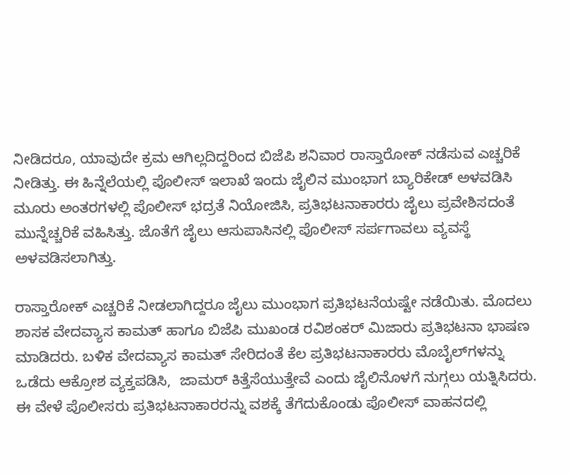ನೀಡಿದರೂ, ಯಾವುದೇ ಕ್ರಮ ಆಗಿಲ್ಲದಿದ್ದರಿಂದ ಬಿಜೆಪಿ ಶನಿವಾರ ರಾಸ್ತಾರೋಕ್ ನಡೆಸುವ ಎಚ್ಚರಿಕೆ ನೀಡಿತ್ತು. ಈ ಹಿನ್ನೆಲೆಯಲ್ಲಿ ಪೊಲೀಸ್ ಇಲಾಖೆ ಇಂದು ಜೈಲಿನ ಮುಂಭಾಗ ಬ್ಯಾರಿಕೇಡ್ ಅಳವಡಿಸಿ ಮೂರು ಅಂತರಗಳಲ್ಲಿ ಪೊಲೀಸ್ ಭದ್ರತೆ ನಿಯೋಜಿಸಿ, ಪ್ರತಿಭಟನಾಕಾರರು ಜೈಲು ಪ್ರವೇಶಿಸದಂತೆ  ಮುನ್ನೆಚ್ಚರಿಕೆ ವಹಿಸಿತ್ತು. ಜೊತೆಗೆ ಜೈಲು ಆಸುಪಾಸಿನಲ್ಲಿ ಪೊಲೀಸ್ ಸರ್ಪಗಾವಲು ವ್ಯವಸ್ಥೆ ಅಳವಡಿಸಲಾಗಿತ್ತು.

ರಾಸ್ತಾರೋಕ್ ಎಚ್ಚರಿಕೆ ನೀಡಲಾಗಿದ್ದರೂ ಜೈಲು ಮುಂಭಾಗ ಪ್ರತಿಭಟನೆಯಷ್ಟೇ ನಡೆಯಿತು. ಮೊದಲು ಶಾಸಕ ವೇದವ್ಯಾಸ ಕಾಮತ್ ಹಾಗೂ ಬಿಜೆಪಿ ಮುಖಂಡ ರವಿಶಂಕರ್ ಮಿಜಾರು ಪ್ರತಿಭಟನಾ ಭಾಷಣ ಮಾಡಿದರು. ಬಳಿಕ ವೇದವ್ಯಾಸ ಕಾಮತ್ ಸೇರಿದಂತೆ ಕೆಲ ಪ್ರತಿಭಟನಾಕಾರರು ಮೊಬೈಲ್‌ಗಳನ್ನು ಒಡೆದು ಆಕ್ರೋಶ ವ್ಯಕ್ತಪಡಿಸಿ,  ಜಾಮರ್ ಕಿತ್ತೆಸೆಯುತ್ತೇವೆ ಎಂದು ಜೈಲಿನೊಳಗೆ ನುಗ್ಗಲು ಯತ್ನಿಸಿದರು. ಈ ವೇಳೆ ಪೊಲೀಸರು ಪ್ರತಿಭಟನಾಕಾರರನ್ನು ವಶಕ್ಕೆ ತೆಗೆದುಕೊಂಡು ಪೊಲೀಸ್ ವಾಹನದಲ್ಲಿ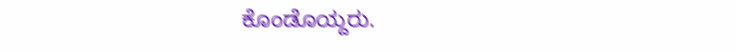ಕೊಂಡೊಯ್ದರು.